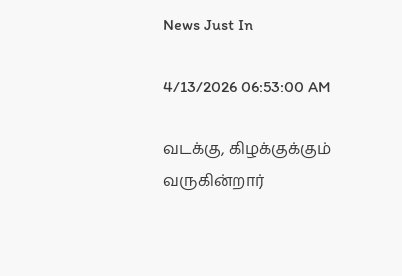News Just In

4/13/2026 06:53:00 AM

வடக்கு, கிழக்குக்கும் வருகின்றார்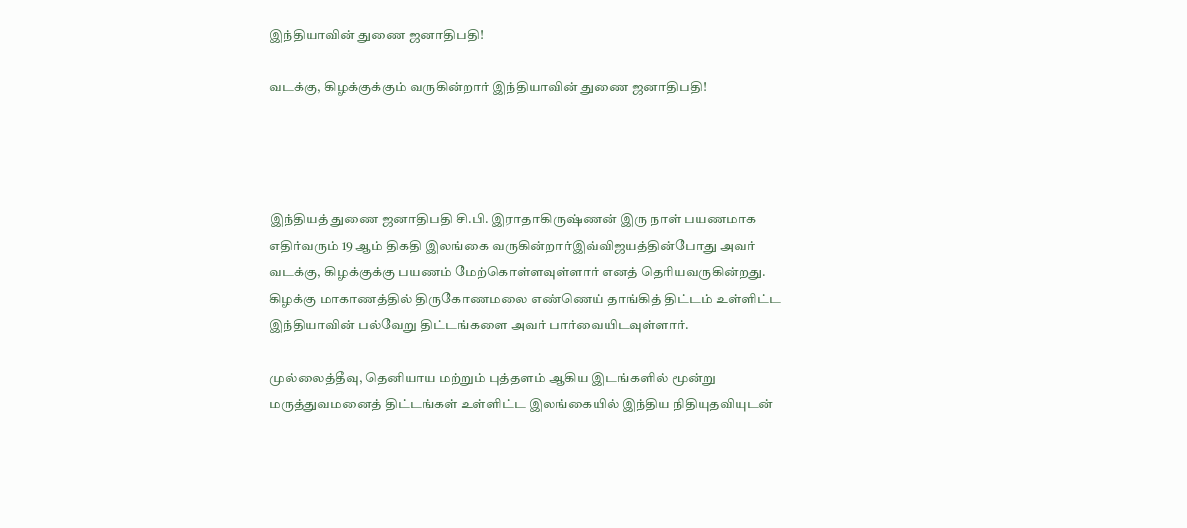இந்தியாவின் துணை ஜனாதிபதி!

வடக்கு, கிழக்குக்கும் வருகின்றார் இந்தியாவின் துணை ஜனாதிபதி!




இந்தியத் துணை ஜனாதிபதி சி.பி. இராதாகிருஷ்ணன் இரு நாள் பயணமாக எதிர்வரும் 19 ஆம் திகதி இலங்கை வருகின்றார்இவ்விஜயத்தின்போது அவர் வடக்கு, கிழக்குக்கு பயணம் மேற்கொள்ளவுள்ளார் எனத் தெரியவருகின்றது.
கிழக்கு மாகாணத்தில் திருகோணமலை எண்ணெய் தாங்கித் திட்டம் உள்ளிட்ட இந்தியாவின் பல்வேறு திட்டங்களை அவர் பார்வையிடவுள்ளார்.

முல்லைத்தீவு, தெனியாய மற்றும் புத்தளம் ஆகிய இடங்களில் மூன்று மருத்துவமனைத் திட்டங்கள் உள்ளிட்ட இலங்கையில் இந்திய நிதியுதவியுடன்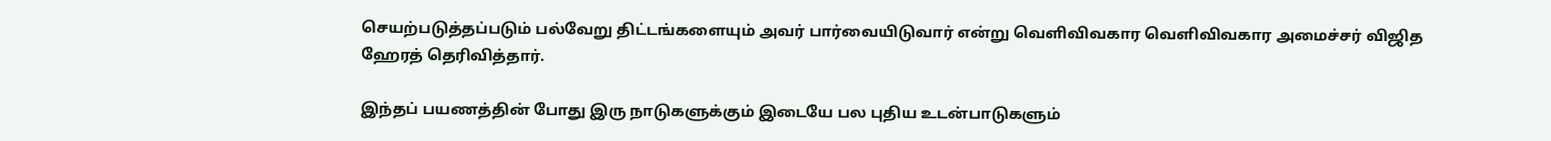செயற்படுத்தப்படும் பல்வேறு திட்டங்களையும் அவர் பார்வையிடுவார் என்று வெளிவிவகார வெளிவிவகார அமைச்சர் விஜித ஹேரத் தெரிவித்தார்.

இந்தப் பயணத்தின் போது இரு நாடுகளுக்கும் இடையே பல புதிய உடன்பாடுகளும்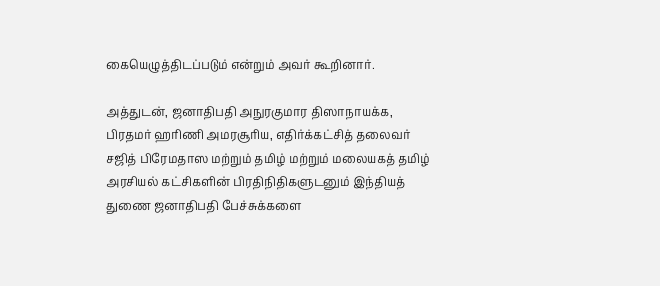கையெழுத்திடப்படும் என்றும் அவர் கூறினார்.

அத்துடன், ஜனாதிபதி அநுரகுமார திஸாநாயக்க, பிரதமர் ஹரிணி அமரசூரிய, எதிர்க்கட்சித் தலைவர் சஜித் பிரேமதாஸ மற்றும் தமிழ் மற்றும் மலையகத் தமிழ் அரசியல் கட்சிகளின் பிரதிநிதிகளுடனும் இந்தியத் துணை ஜனாதிபதி பேச்சுக்களை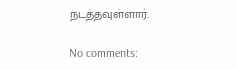நடத்தவுள்ளார்.

No comments: